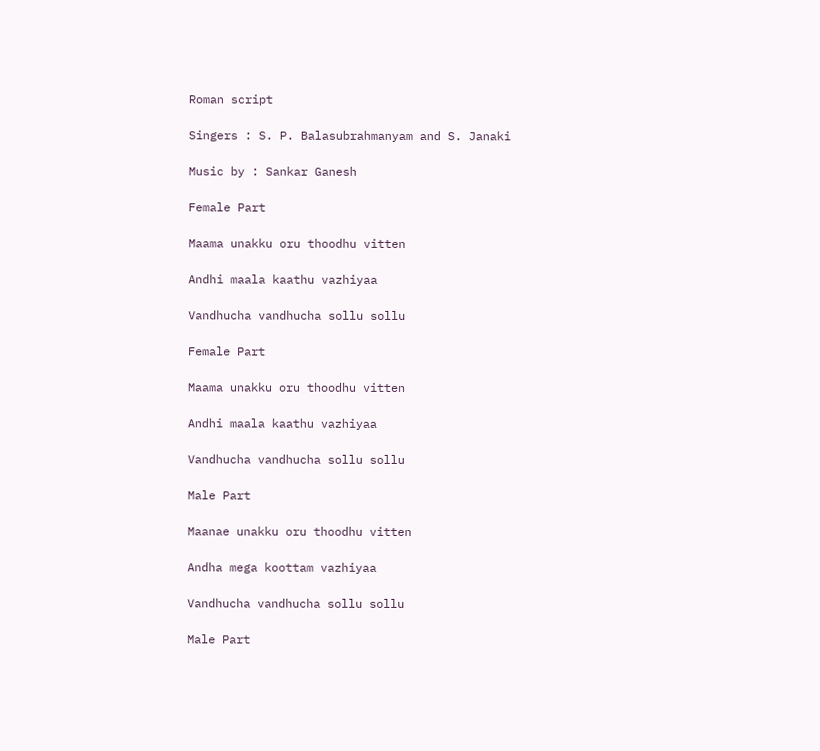Roman script

Singers : S. P. Balasubrahmanyam and S. Janaki

Music by : Sankar Ganesh

Female Part

Maama unakku oru thoodhu vitten

Andhi maala kaathu vazhiyaa

Vandhucha vandhucha sollu sollu

Female Part

Maama unakku oru thoodhu vitten

Andhi maala kaathu vazhiyaa

Vandhucha vandhucha sollu sollu

Male Part

Maanae unakku oru thoodhu vitten

Andha mega koottam vazhiyaa

Vandhucha vandhucha sollu sollu

Male Part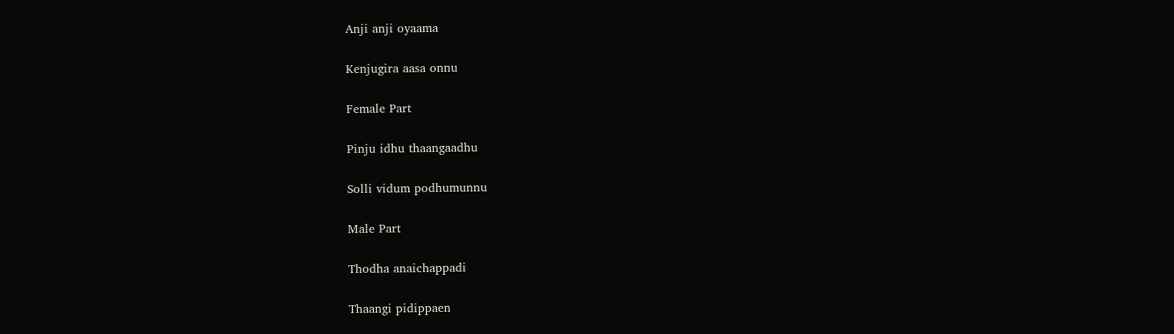Anji anji oyaama

Kenjugira aasa onnu

Female Part

Pinju idhu thaangaadhu

Solli vidum podhumunnu

Male Part

Thodha anaichappadi

Thaangi pidippaen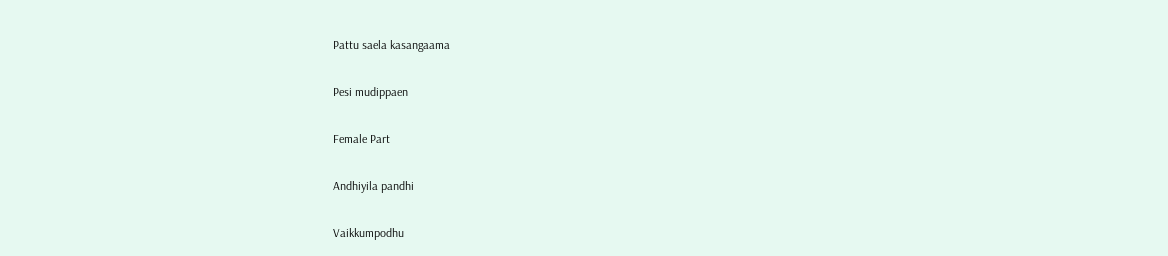Pattu saela kasangaama

Pesi mudippaen

Female Part

Andhiyila pandhi

Vaikkumpodhu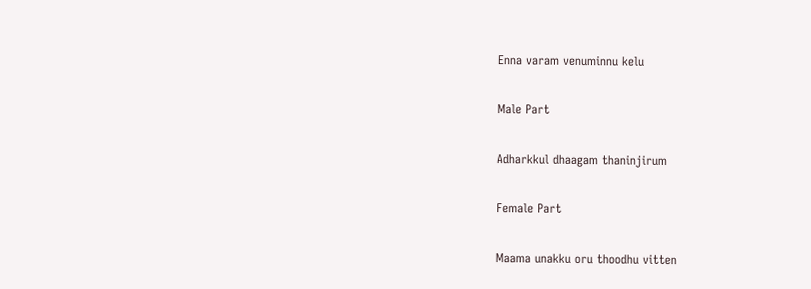Enna varam venuminnu kelu

Male Part

Adharkkul dhaagam thaninjirum

Female Part

Maama unakku oru thoodhu vitten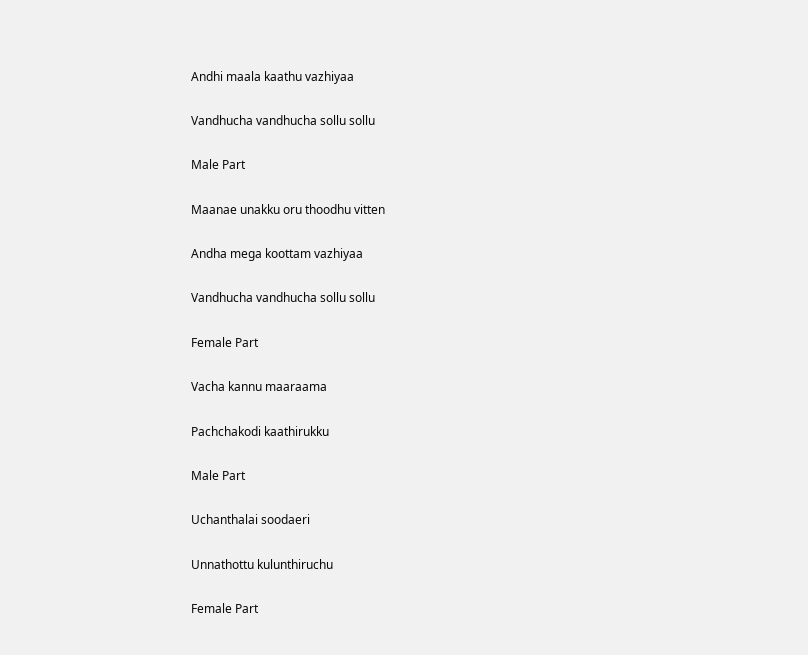Andhi maala kaathu vazhiyaa

Vandhucha vandhucha sollu sollu

Male Part

Maanae unakku oru thoodhu vitten

Andha mega koottam vazhiyaa

Vandhucha vandhucha sollu sollu

Female Part

Vacha kannu maaraama

Pachchakodi kaathirukku

Male Part

Uchanthalai soodaeri

Unnathottu kulunthiruchu

Female Part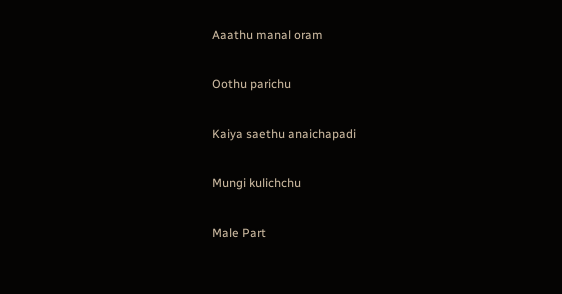Aaathu manal oram

Oothu parichu

Kaiya saethu anaichapadi

Mungi kulichchu

Male Part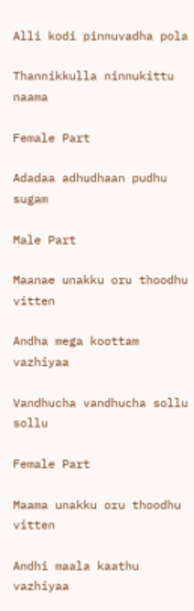Alli kodi pinnuvadha pola

Thannikkulla ninnukittu naama

Female Part

Adadaa adhudhaan pudhu sugam

Male Part

Maanae unakku oru thoodhu vitten

Andha mega koottam vazhiyaa

Vandhucha vandhucha sollu sollu

Female Part

Maama unakku oru thoodhu vitten

Andhi maala kaathu vazhiyaa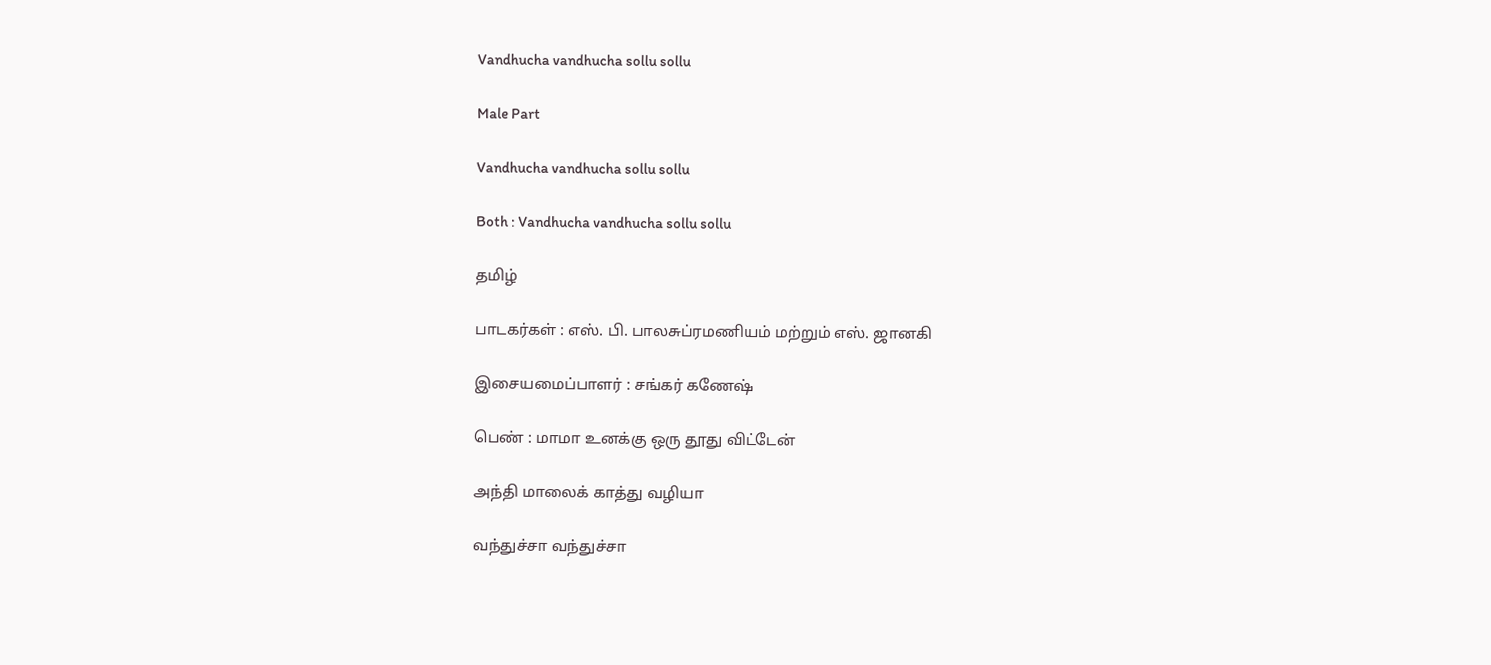Vandhucha vandhucha sollu sollu

Male Part

Vandhucha vandhucha sollu sollu

Both : Vandhucha vandhucha sollu sollu

தமிழ்

பாடகர்கள் : எஸ். பி. பாலசுப்ரமணியம் மற்றும் எஸ். ஜானகி

இசையமைப்பாளர் : சங்கர் கணேஷ்

பெண் : மாமா உனக்கு ஒரு தூது விட்டேன்

அந்தி மாலைக் காத்து வழியா

வந்துச்சா வந்துச்சா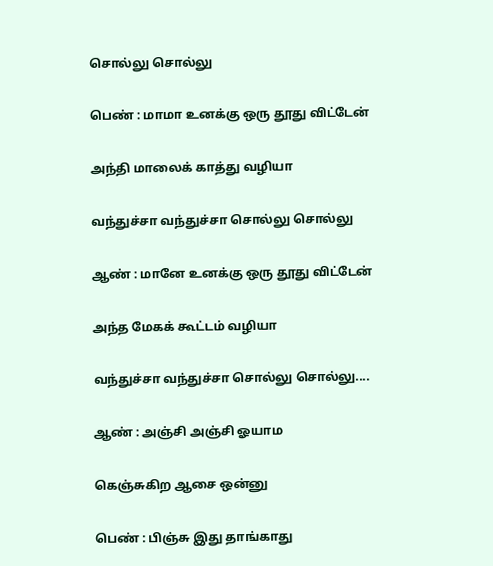சொல்லு சொல்லு

பெண் : மாமா உனக்கு ஒரு தூது விட்டேன்

அந்தி மாலைக் காத்து வழியா

வந்துச்சா வந்துச்சா சொல்லு சொல்லு

ஆண் : மானே உனக்கு ஒரு தூது விட்டேன்

அந்த மேகக் கூட்டம் வழியா

வந்துச்சா வந்துச்சா சொல்லு சொல்லு....

ஆண் : அஞ்சி அஞ்சி ஓயாம

கெஞ்சுகிற ஆசை ஒன்னு

பெண் : பிஞ்சு இது தாங்காது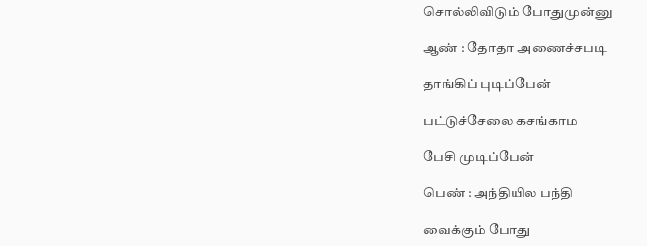சொல்லிவிடும் போதுமுன்னு

ஆண் : தோதா அணைச்சபடி

தாங்கிப் புடிப்பேன்

பட்டுச்சேலை கசங்காம

பேசி முடிப்பேன்

பெண் : அந்தியில பந்தி

வைக்கும் போது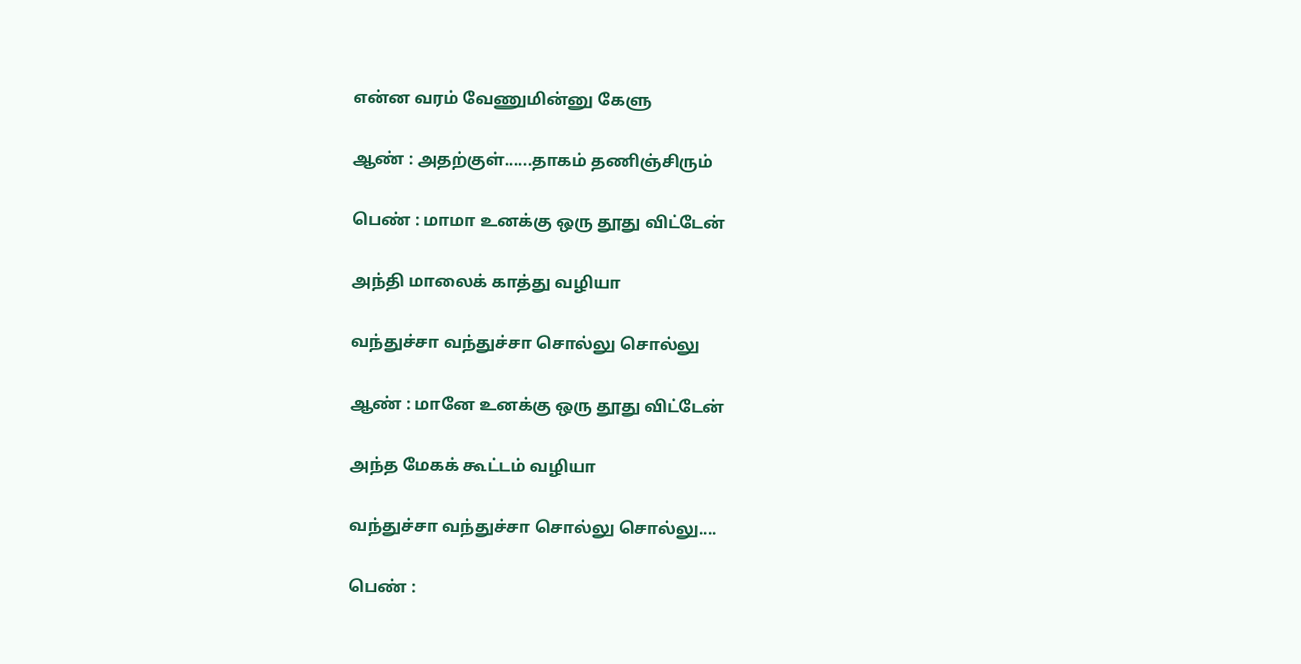என்ன வரம் வேணுமின்னு கேளு

ஆண் : அதற்குள்......தாகம் தணிஞ்சிரும்

பெண் : மாமா உனக்கு ஒரு தூது விட்டேன்

அந்தி மாலைக் காத்து வழியா

வந்துச்சா வந்துச்சா சொல்லு சொல்லு

ஆண் : மானே உனக்கு ஒரு தூது விட்டேன்

அந்த மேகக் கூட்டம் வழியா

வந்துச்சா வந்துச்சா சொல்லு சொல்லு....

பெண் :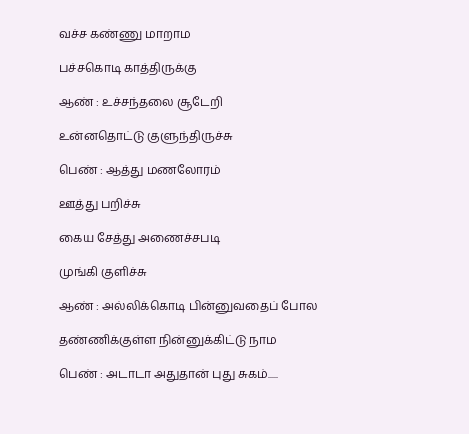வச்ச கண்ணு மாறாம

பச்சகொடி காத்திருக்கு

ஆண் : உச்சந்தலை சூடேறி

உன்னதொட்டு குளுந்திருச்சு

பெண் : ஆத்து மணலோரம்

ஊத்து பறிச்சு

கைய சேத்து அணைச்சபடி

முங்கி குளிச்சு

ஆண் : அல்லிக்கொடி பின்னுவதைப் போல

தண்ணிக்குள்ள நின்னுக்கிட்டு நாம

பெண் : அடாடா அதுதான் புது சுகம்.....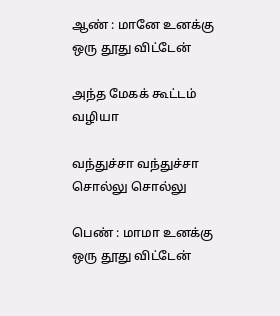ஆண் : மானே உனக்கு ஒரு தூது விட்டேன்

அந்த மேகக் கூட்டம் வழியா

வந்துச்சா வந்துச்சா சொல்லு சொல்லு

பெண் : மாமா உனக்கு ஒரு தூது விட்டேன்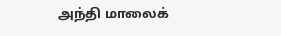அந்தி மாலைக்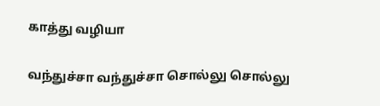காத்து வழியா

வந்துச்சா வந்துச்சா சொல்லு சொல்லு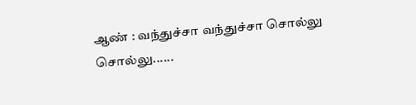ஆண் : வந்துச்சா வந்துச்சா சொல்லு சொல்லு......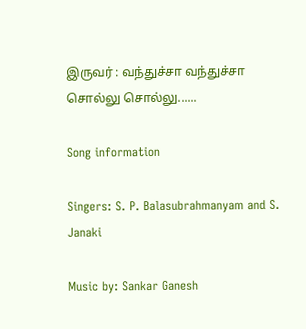இருவர் : வந்துச்சா வந்துச்சா சொல்லு சொல்லு......

Song information

Singers: S. P. Balasubrahmanyam and S. Janaki

Music by: Sankar Ganesh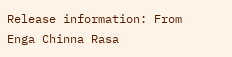Release information: From Enga Chinna Rasa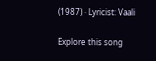(1987) · Lyricist: Vaali

Explore this song